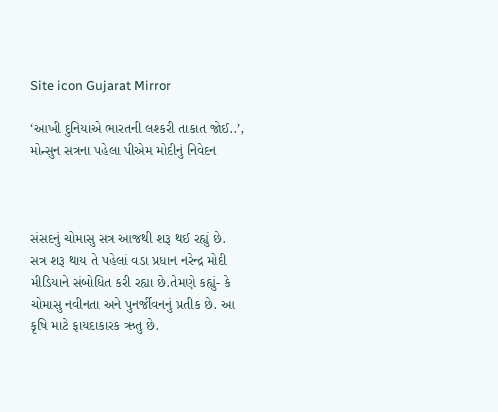Site icon Gujarat Mirror

‘આખી દુનિયાએ ભારતની લશ્કરી તાકાત જોઈ..’, મોન્સુન સત્રના પહેલા પીએમ મોદીનું નિવેદન



સંસદનું ચોમાસુ સત્ર આજથી શરૂ થઈ રહ્યું છે. સત્ર શરૂ થાય તે પહેલાં વડા પ્રધાન નરેન્દ્ર મોદી મીડિયાને સંબોધિત કરી રહ્યા છે.તેમણે કહ્યું- કે ચોમાસુ નવીનતા અને પુનર્જીવનનું પ્રતીક છે. આ કૃષિ માટે ફાયદાકારક ઋતુ છે.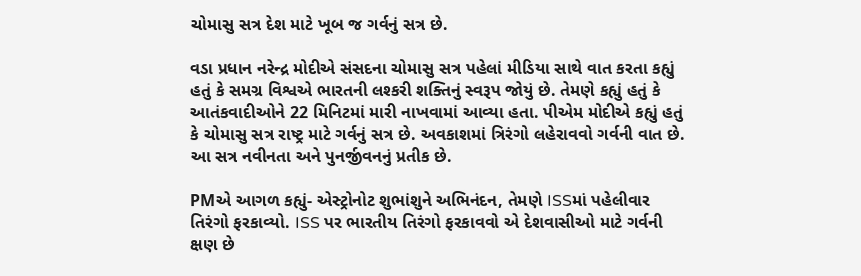ચોમાસુ સત્ર દેશ માટે ખૂબ જ ગર્વનું સત્ર છે.

વડા પ્રધાન નરેન્દ્ર મોદીએ સંસદના ચોમાસુ સત્ર પહેલાં મીડિયા સાથે વાત કરતા કહ્યું હતું કે સમગ્ર વિશ્વએ ભારતની લશ્કરી શક્તિનું સ્વરૂપ જોયું છે. તેમણે કહ્યું હતું કે આતંકવાદીઓને 22 મિનિટમાં મારી નાખવામાં આવ્યા હતા. પીએમ મોદીએ કહ્યું હતું કે ચોમાસુ સત્ર રાષ્ટ્ર માટે ગર્વનું સત્ર છે. અવકાશમાં ત્રિરંગો લહેરાવવો ગર્વની વાત છે. આ સત્ર નવીનતા અને પુનર્જીવનનું પ્રતીક છે.

PMએ આગળ કહ્યું- એસ્ટ્રોનોટ શુભાંશુને અભિનંદન, તેમણે ISSમાં પહેલીવાર તિરંગો ફરકાવ્યો. ISS પર ભારતીય તિરંગો ફરકાવવો એ દેશવાસીઓ માટે ગર્વની ક્ષણ છે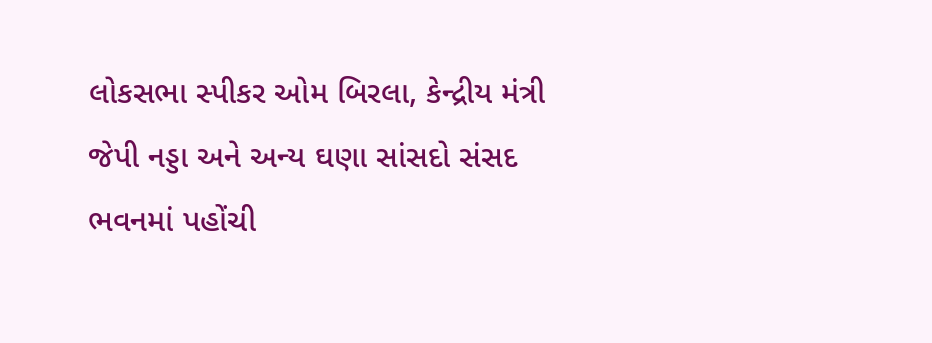લોકસભા સ્પીકર ઓમ બિરલા, કેન્દ્રીય મંત્રી જેપી નડ્ડા અને અન્ય ઘણા સાંસદો સંસદ ભવનમાં પહોંચી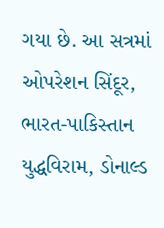ગયા છે. આ સત્રમાં ઓપરેશન સિંદૂર, ભારત-પાકિસ્તાન યુદ્ધવિરામ, ડોનાલ્ડ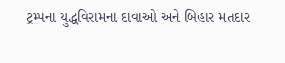ટ્રમ્પના યુદ્ધવિરામના દાવાઓ અને બિહાર મતદાર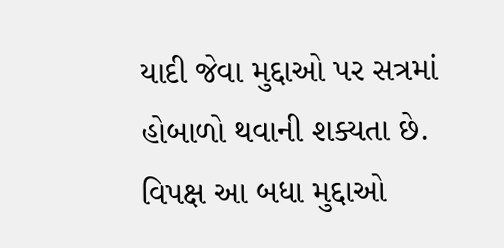યાદી જેવા મુદ્દાઓ પર સત્રમાં હોબાળો થવાની શક્યતા છે. વિપક્ષ આ બધા મુદ્દાઓ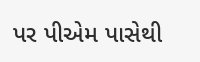પર પીએમ પાસેથી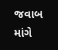જવાબ માંગે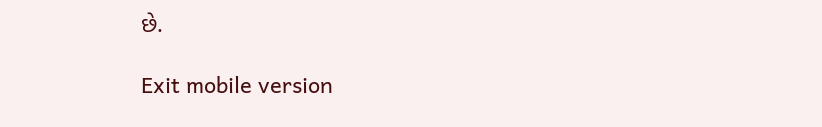છે.

Exit mobile version